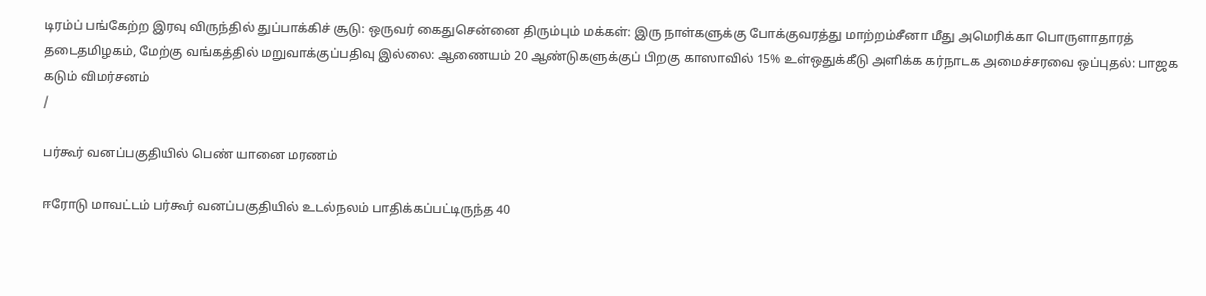டிரம்ப் பங்கேற்ற இரவு விருந்தில் துப்பாக்கிச் சூடு: ஒருவர் கைதுசென்னை திரும்பும் மக்கள்: இரு நாள்களுக்கு போக்குவரத்து மாற்றம்சீனா மீது அமெரிக்கா பொருளாதாரத் தடைதமிழகம், மேற்கு வங்கத்தில் மறுவாக்குப்பதிவு இல்லை: ஆணையம் 20 ஆண்டுகளுக்குப் பிறகு காஸாவில் 15% உள்ஒதுக்கீடு அளிக்க கர்நாடக அமைச்சரவை ஒப்புதல்: பாஜக கடும் விமர்சனம்
/

பர்கூர் வனப்பகுதியில் பெண் யானை மரணம்

ஈரோடு மாவட்டம் பர்கூர் வனப்பகுதியில் உடல்நலம் பாதிக்கப்பட்டிருந்த 40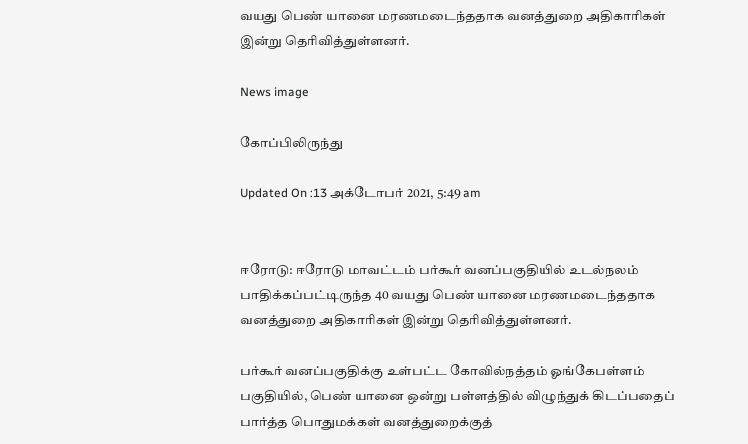வயது பெண் யானை மரணமடைந்ததாக வனத்துறை அதிகாரிகள் இன்று தெரிவித்துள்ளனர்.

News image

கோப்பிலிருந்து

Updated On :13 அக்டோபர் 2021, 5:49 am


ஈரோடு: ஈரோடு மாவட்டம் பர்கூர் வனப்பகுதியில் உடல்நலம் பாதிக்கப்பட்டிருந்த 40 வயது பெண் யானை மரணமடைந்ததாக வனத்துறை அதிகாரிகள் இன்று தெரிவித்துள்ளனர்.

பர்கூர் வனப்பகுதிக்கு உள்பட்ட கோவில்நத்தம் ஓங்கேபள்ளம் பகுதியில், பெண் யானை ஒன்று பள்ளத்தில் விழுந்துக் கிடப்பதைப் பார்த்த பொதுமக்கள் வனத்துறைக்குத்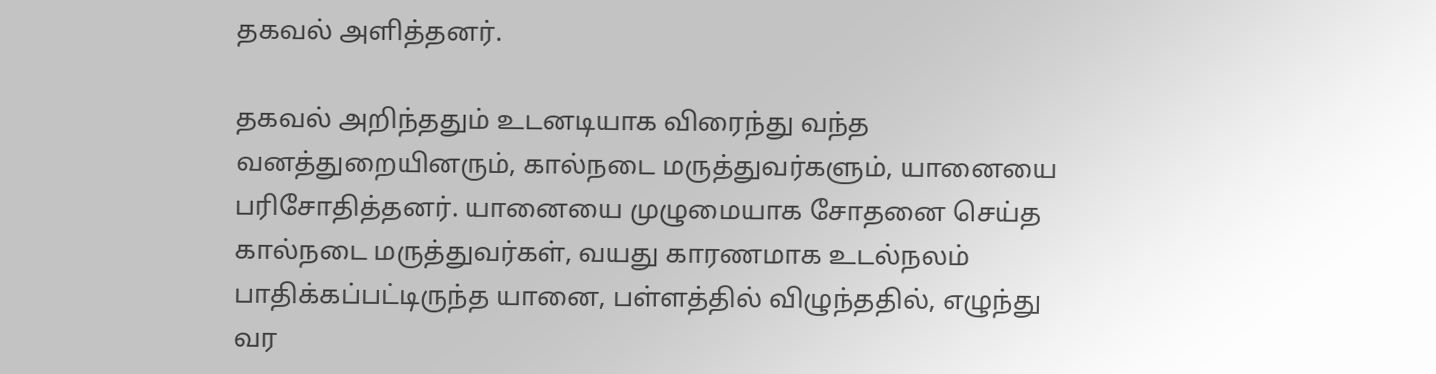தகவல் அளித்தனர்.

தகவல் அறிந்ததும் உடனடியாக விரைந்து வந்த வனத்துறையினரும், கால்நடை மருத்துவர்களும், யானையை பரிசோதித்தனர். யானையை முழுமையாக சோதனை செய்த கால்நடை மருத்துவர்கள், வயது காரணமாக உடல்நலம் பாதிக்கப்பட்டிருந்த யானை, பள்ளத்தில் விழுந்ததில், எழுந்து வர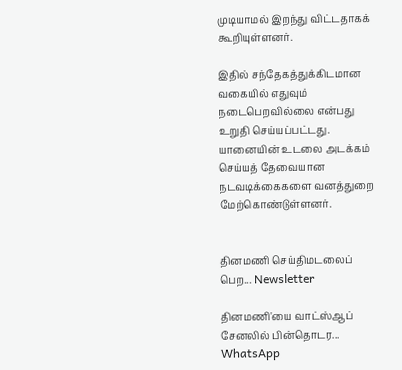முடியாமல் இறந்து விட்டதாகக் கூறியுள்ளனர்.

இதில் சந்தேகத்துக்கிடமான வகையில் எதுவும் நடைபெறவில்லை என்பது உறுதி செய்யப்பட்டது. யானையின் உடலை அடக்கம் செய்யத் தேவையான நடவடிக்கைகளை வனத்துறை மேற்கொண்டுள்ளனர்.


தினமணி செய்திமடலைப் பெற... Newsletter

தினமணி'யை வாட்ஸ்ஆப் சேனலில் பின்தொடர... WhatsApp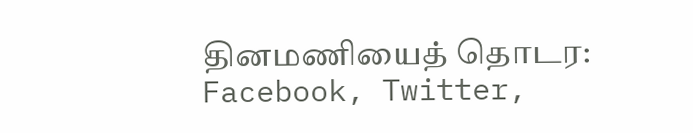தினமணியைத் தொடர: Facebook, Twitter,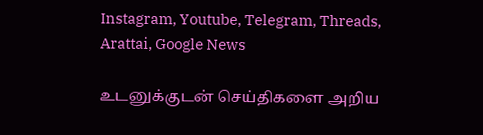Instagram, Youtube, Telegram, Threads, Arattai, Google News

உடனுக்குடன் செய்திகளை அறிய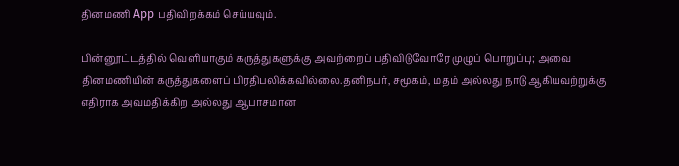தினமணி App பதிவிறக்கம் செய்யவும்.

பின்னூட்டத்தில் வெளியாகும் கருத்துகளுக்கு அவற்றைப் பதிவிடுவோரே முழுப் பொறுப்பு; அவை தினமணியின் கருத்துகளைப் பிரதிபலிக்கவில்லை.தனிநபர், சமூகம், மதம் அல்லது நாடு ஆகியவற்றுக்கு எதிராக அவமதிக்கிற அல்லது ஆபாசமான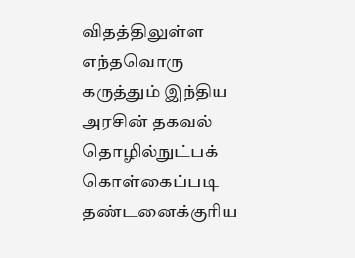விதத்திலுள்ள எந்தவொரு கருத்தும் இந்திய அரசின் தகவல் தொழில்நுட்பக் கொள்கைப்படி தண்டனைக்குரிய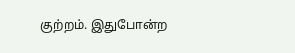குற்றம். இதுபோன்ற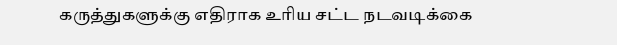கருத்துகளுக்கு எதிராக உரிய சட்ட நடவடிக்கை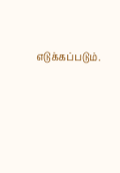எடுக்கப்படும்.